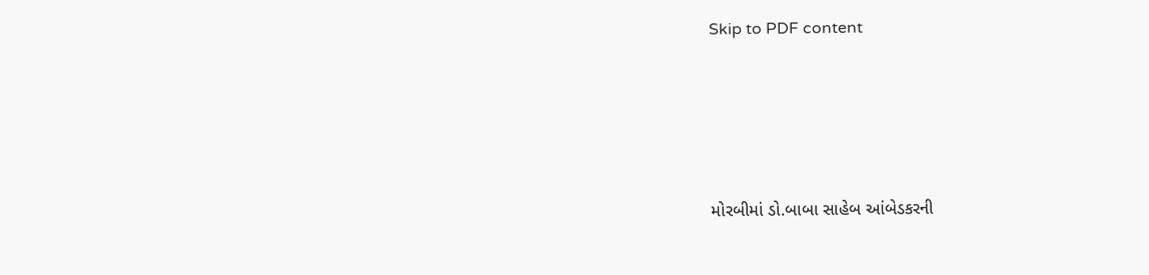Skip to PDF content




મોરબીમાં ડો.બાબા સાહેબ આંબેડકરની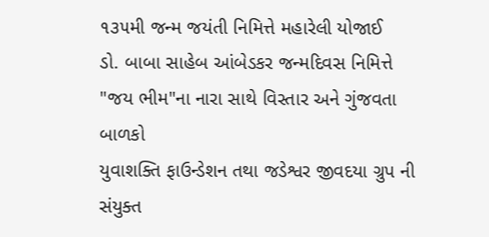૧૩૫મી જન્મ જયંતી નિમિત્તે મહારેલી યોજાઈ
ડો. બાબા સાહેબ આંબેડકર જન્મદિવસ નિમિત્તે "જય ભીમ"ના નારા સાથે વિસ્તાર અને ગુંજવતા બાળકો
યુવાશક્તિ ફાઉન્ડેશન તથા જડેશ્વર જીવદયા ગ્રુપ ની સંયુક્ત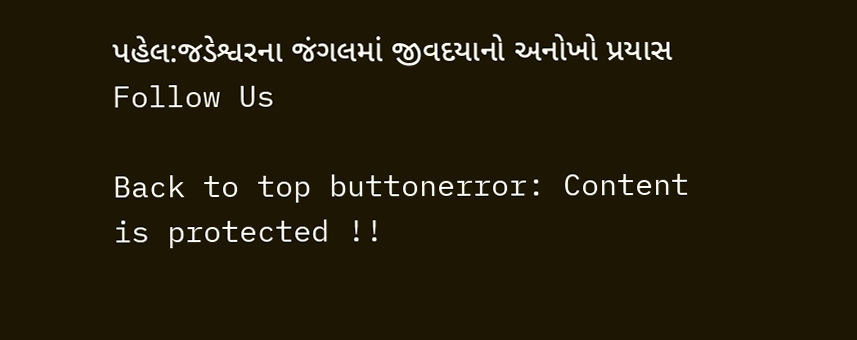પહેલ:જડેશ્વરના જંગલમાં જીવદયાનો અનોખો પ્રયાસ
Follow Us

Back to top buttonerror: Content is protected !!